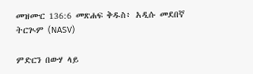መዝሙር 136:6 መጽሐፍ ቅዱስ፥ አዲሱ መደበኛ ትርጒም (NASV)

ምድርን በውሃ ላይ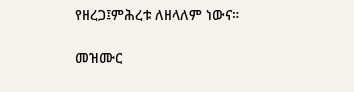የዘረጋ፤ምሕረቱ ለዘላለም ነውና።

መዝሙር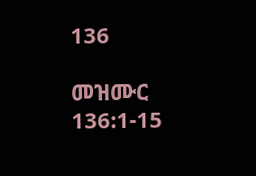136

መዝሙር 136:1-15